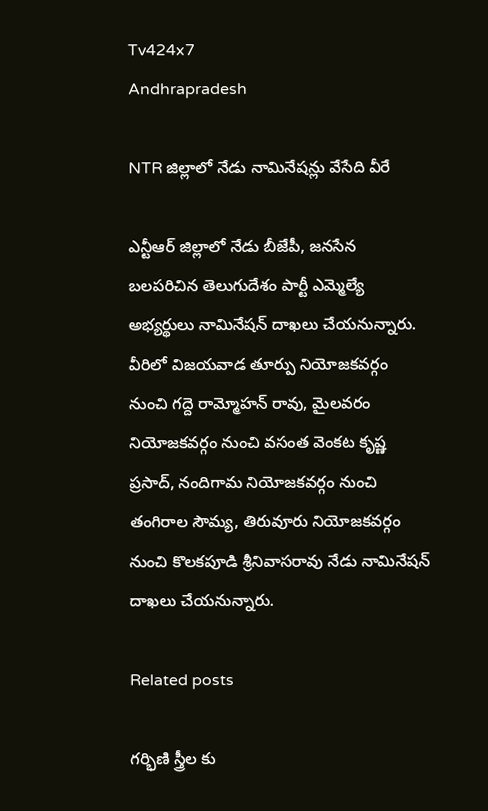Tv424x7
Andhrapradesh

NTR జిల్లాలో నేడు నామినేషన్లు వేసేది వీరే

ఎన్టీఆర్ జిల్లాలో నేడు బీజేపీ, జనసేన బలపరిచిన తెలుగుదేశం పార్టీ ఎమ్మెల్యే అభ్యర్థులు నామినేషన్ దాఖలు చేయనున్నారు. వీరిలో విజయవాడ తూర్పు నియోజకవర్గం నుంచి గద్దె రామ్మోహన్ రావు, మైలవరం నియోజకవర్గం నుంచి వసంత వెంకట కృష్ణ ప్రసాద్, నందిగామ నియోజకవర్గం నుంచి తంగిరాల సౌమ్య, తిరువూరు నియోజకవర్గం నుంచి కొలకపూడి శ్రీనివాసరావు నేడు నామినేషన్ దాఖలు చేయనున్నారు.

Related posts

గర్భిణి స్త్రీల కు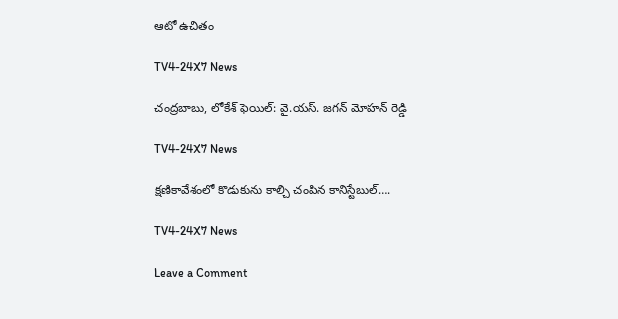ఆటో ఉచితం

TV4-24X7 News

చంద్రబాబు, లోకేశ్ ఫెయిల్: వై.యస్. జగన్ మోహన్ రెడ్డి

TV4-24X7 News

క్షణికావేశంలో కొడుకును కాల్చి చంపిన కానిస్టేబుల్….

TV4-24X7 News

Leave a Comment